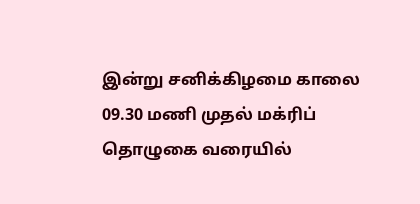இன்று சனிக்கிழமை காலை 09.30 மணி முதல் மக்ரிப் தொழுகை வரையில்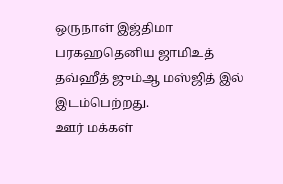ஒருநாள் இஜ்திமா பரகஹதெனிய ஜாமிஉத் தவ்ஹீத் ஜும்ஆ மஸ்ஜித் இல் இடம்பெற்றது.
ஊர் மக்கள்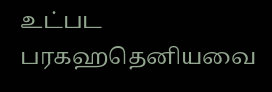உட்பட பரகஹதெனியவை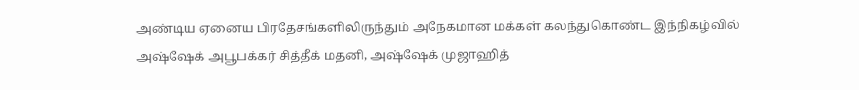அண்டிய ஏனைய பிரதேசங்களிலிருந்தும் அநேகமான மக்கள் கலந்துகொண்ட இந்நிகழ்வில்
அஷ்ஷேக் அபூபக்கர் சித்தீக் மதனி, அஷ்ஷேக் முஜாஹித்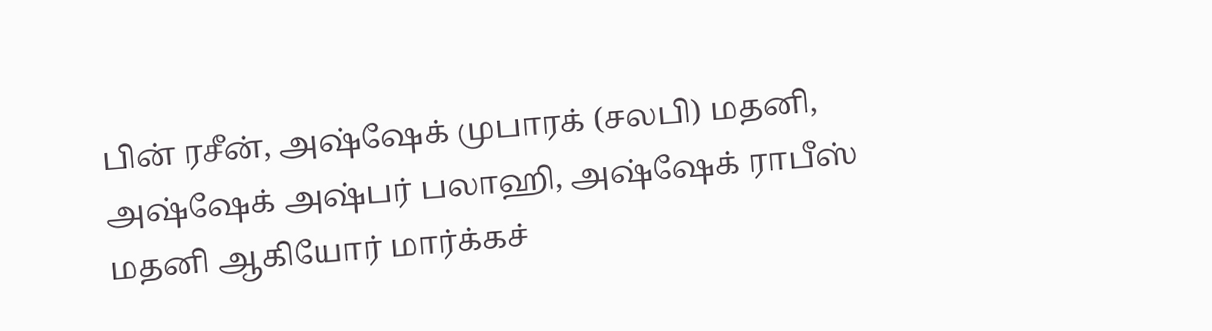பின் ரசீன், அஷ்ஷேக் முபாரக் (சலபி) மதனி, அஷ்ஷேக் அஷ்பர் பலாஹி, அஷ்ஷேக் ராபீஸ் மதனி ஆகியோர் மார்க்கச்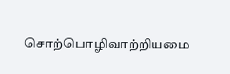சொற்பொழிவாற்றியமை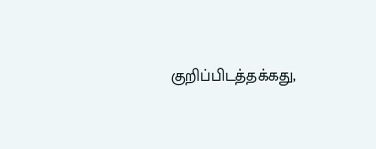குறிப்பிடத்தக்கது,